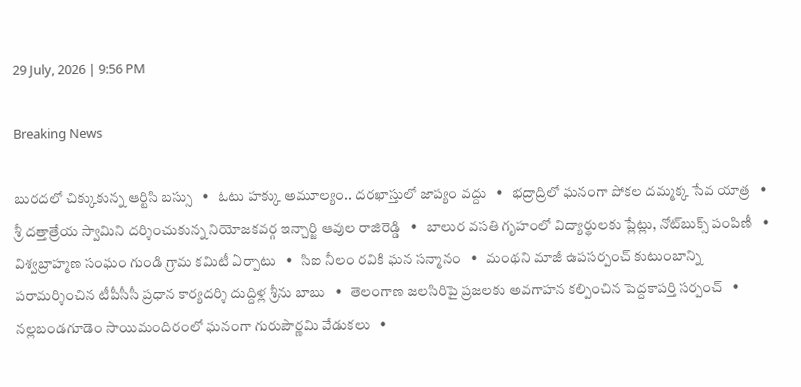29 July, 2026 | 9:56 PM

Breaking News

బురదలో చిక్కుకున్న ఆర్టిసి బస్సు   •   ఓటు హక్కు అమూల్యం.. దరఖాస్తులో జాప్యం వద్దు   •   భద్రాద్రిలో ఘనంగా పోకల దమ్మక్క సేవ యాత్ర   •   శ్రీ దత్తాత్రేయ స్వామిని దర్శించుకున్న నియోజకవర్గ ఇన్చార్జి ఆవుల రాజిరెడ్డి   •   బాలుర వసతి గృహంలో విద్యార్థులకు ప్లేట్లు, నోట్‌బుక్స్ పంపిణీ   •   విశ్వబ్రాహ్మణ సంఘం గుండి గ్రామ కమిటీ ఏర్పాటు   •   సిఐ నీలం రవికి ఘన సన్మానం   •   మంథని మాజీ ఉపసర్పంచ్ కుటుంబాన్ని పరామర్శించిన టీపీసీసీ ప్రధాన కార్యదర్శి దుద్దిళ్ల శ్రీను బాబు   •   తెలంగాణ జలసిరిపై ప్రజలకు అవగాహన కల్పించిన పెద్దకాపర్తి సర్పంచ్   •   నల్లబండగూడెం సాయిమందిరంలో ఘనంగా గురుపౌర్ణమి వేడుకలు   •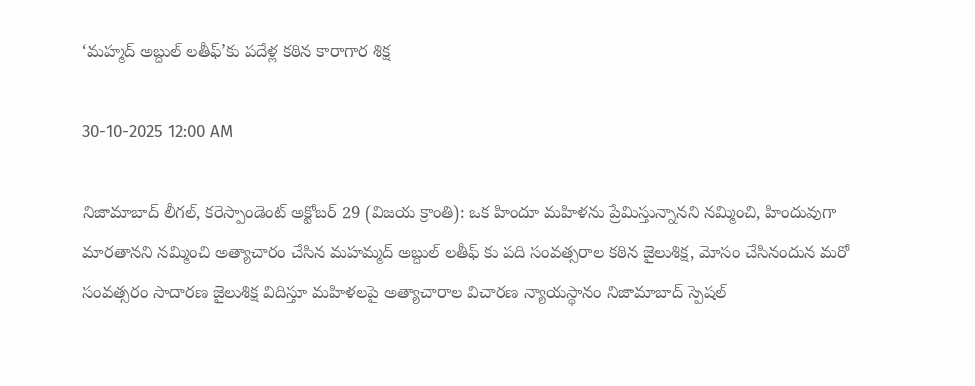‘మహ్మద్ అబ్దుల్ లతీఫ్’కు పదేళ్ల కఠిన కారాగార శిక్ష

30-10-2025 12:00 AM

నిజామాబాద్ లీగల్, కరెస్పాండెంట్ అక్టోబర్ 29 (విజయ క్రాంతి): ఒక హిందూ మహిళను ప్రేమిస్తున్నానని నమ్మించి, హిందువుగా మారతానని నమ్మించి అత్యాచారం చేసిన మహమ్మద్ అబ్దుల్ లతీఫ్ కు పది సంవత్సరాల కఠిన జైలుశిక్ష, మోసం చేసినందున మరో సంవత్సరం సాదారణ జైలుశిక్ష విదిస్తూ మహిళలపై అత్యాచారాల విచారణ న్యాయస్థానం నిజామాబాద్ స్పెషల్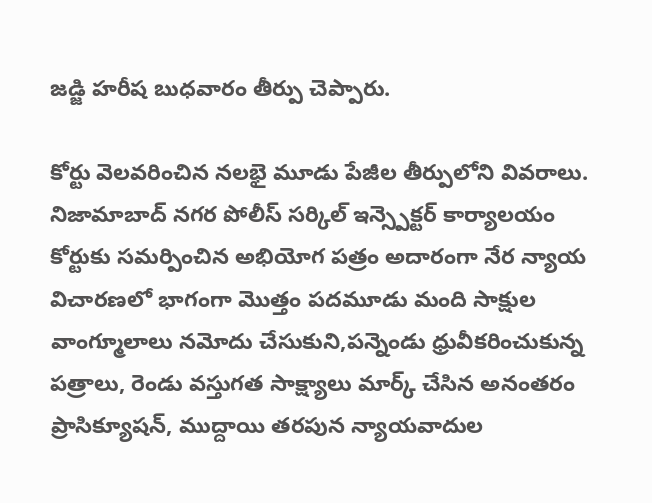జడ్జి హరీష బుధవారం తీర్పు చెప్పారు.

కోర్టు వెలవరించిన నలభై మూడు పేజీల తీర్పులోని వివరాలు. నిజామాబాద్ నగర పోలీస్ సర్కిల్ ఇన్స్పెక్టర్ కార్యాలయం కోర్టుకు సమర్పించిన అభియోగ పత్రం అదారంగా నేర న్యాయ విచారణలో భాగంగా మొత్తం పదమూడు మంది సాక్షుల వాంగ్మూలాలు నమోదు చేసుకుని,పన్నెండు ధ్రువీకరించుకున్న పత్రాలు, రెండు వస్తుగత సాక్ష్యాలు మార్క్ చేసిన అనంతరం ప్రాసిక్యూషన్, ముద్దాయి తరపున న్యాయవాదుల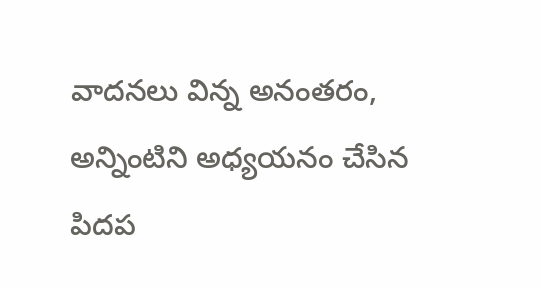వాదనలు విన్న అనంతరం, అన్నింటిని అధ్యయనం చేసిన పిదప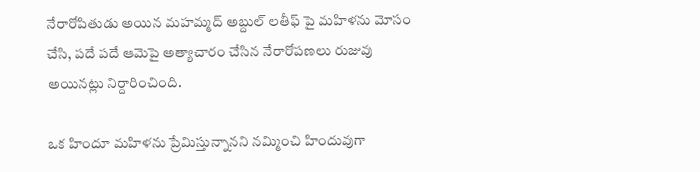నేరారోపితుడు అయిన మహమ్మద్ అబ్దుల్ లతీఫ్ పై మహిళను మోసం చేసి, పదే పదే ఆమెపై అత్యాచారం చేసిన నేరారోపణలు రుజువు అయినట్లు నిర్దారించింది.

ఒక హిందూ మహిళను ప్రేమిస్తున్నానని నమ్మించి హిందువుగా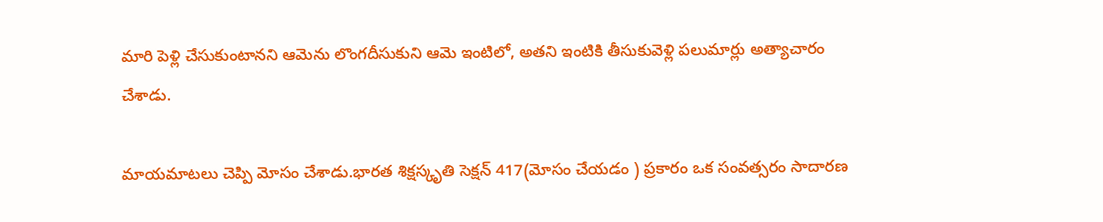మారి పెళ్లి చేసుకుంటానని ఆమెను లొంగదీసుకుని ఆమె ఇంటిలో, అతని ఇంటికి తీసుకువెళ్లి పలుమార్లు అత్యాచారం చేశాడు.

మాయమాటలు చెప్పి మోసం చేశాడు.భారత శిక్షస్కృతి సెక్షన్ 417(మోసం చేయడం ) ప్రకారం ఒక సంవత్సరం సాదారణ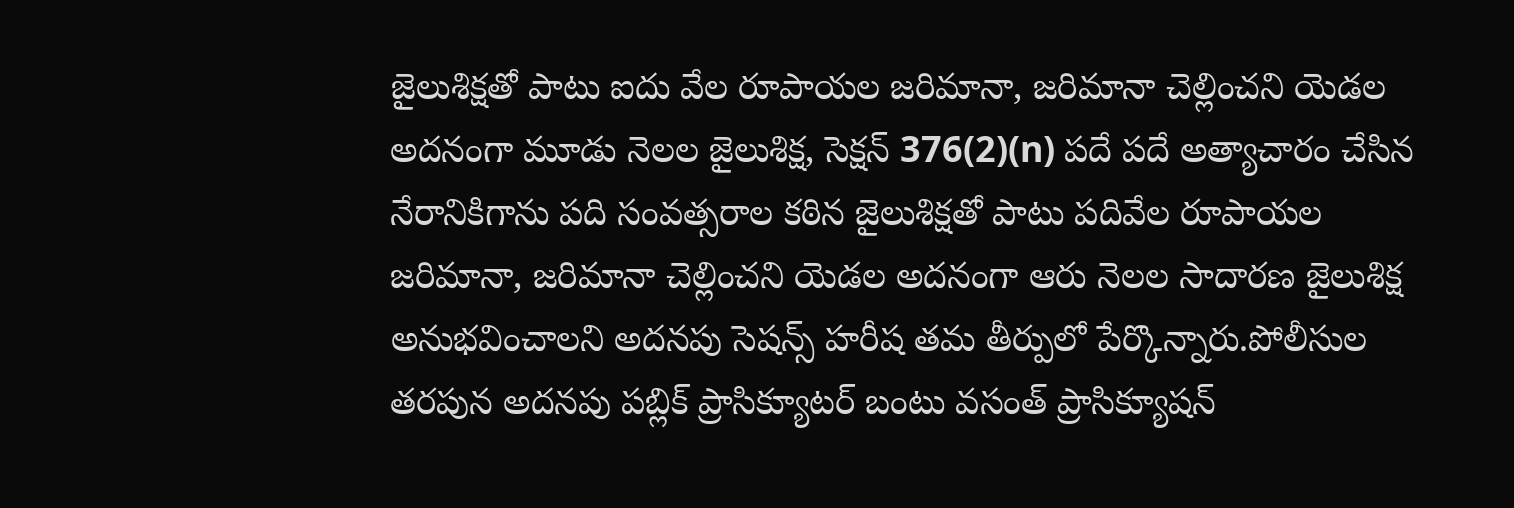జైలుశిక్షతో పాటు ఐదు వేల రూపాయల జరిమానా, జరిమానా చెల్లించని యెడల అదనంగా మూడు నెలల జైలుశిక్ష, సెక్షన్ 376(2)(n) పదే పదే అత్యాచారం చేసిన నేరానికిగాను పది సంవత్సరాల కఠిన జైలుశిక్షతో పాటు పదివేల రూపాయల జరిమానా, జరిమానా చెల్లించని యెడల అదనంగా ఆరు నెలల సాదారణ జైలుశిక్ష అనుభవించాలని అదనపు సెషన్స్ హరీష తమ తీర్పులో పేర్కొన్నారు.పోలీసుల తరపున అదనపు పబ్లిక్ ప్రాసిక్యూటర్ బంటు వసంత్ ప్రాసిక్యూషన్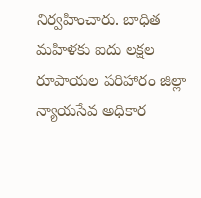నిర్వహించారు. బాధిత మహిళకు ఐదు లక్షల రూపాయల పరిహారం జిల్లా న్యాయసేవ అధికార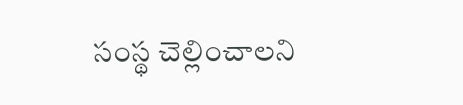సంస్థ చెల్లించాలని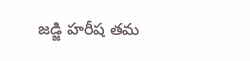జడ్జి హరీష తమ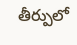తీర్పులో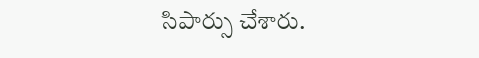సిపార్సు చేశారు.